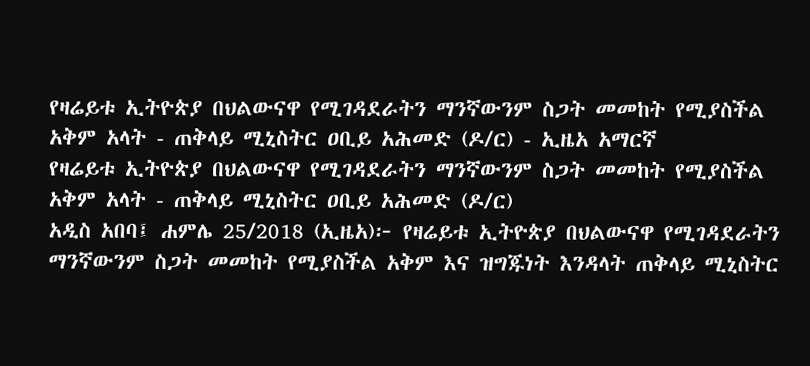የዛሬይቱ ኢትዮጵያ በህልውናዋ የሚገዳደራትን ማንኛውንም ስጋት መመከት የሚያስችል አቅም አላት - ጠቅላይ ሚኒስትር ዐቢይ አሕመድ (ዶ/ር) - ኢዜአ አማርኛ
የዛሬይቱ ኢትዮጵያ በህልውናዋ የሚገዳደራትን ማንኛውንም ስጋት መመከት የሚያስችል አቅም አላት - ጠቅላይ ሚኒስትር ዐቢይ አሕመድ (ዶ/ር)
አዲስ አበባ፤ ሐምሌ 25/2018 (ኢዜአ)፦ የዛሬይቱ ኢትዮጵያ በህልውናዋ የሚገዳደራትን ማንኛውንም ስጋት መመከት የሚያስችል አቅም እና ዝግጁነት እንዳላት ጠቅላይ ሚኒስትር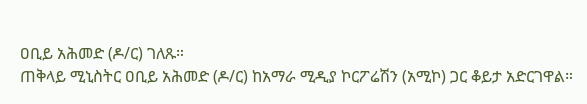ዐቢይ አሕመድ (ዶ/ር) ገለጹ።
ጠቅላይ ሚኒስትር ዐቢይ አሕመድ (ዶ/ር) ከአማራ ሚዲያ ኮርፖሬሽን (አሚኮ) ጋር ቆይታ አድርገዋል።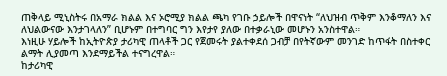ጠቅላይ ሚኒስትሩ በአማራ ክልል እና ኦሮሚያ ክልል ጫካ የገቡ ኃይሎች በዋናነት “ለህዝብ ጥቅም እንቆማለን እና ለህልውናው እንታገላለን” ቢሆኑም በተግባር ግን እየታየ ያለው በተቃራኒው መሆኑን አንስተዋል።
እነዚሁ ሃይሎች ከኢትዮጵያ ታሪካዊ ጠላቶች ጋር የጀመሩት ያልተቀደሰ ጋብቻ በየትኛውም መንገድ ከጥፋት በስተቀር ልማት ሊያመጣ እንደማይችል ተናግረዋል።
ከታሪካዊ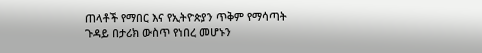ጠላቶች የማበር እና የኢትዮጵያን ጥቅም የማሳጣት ጉዳይ በታሪክ ውስጥ የነበረ መሆኑን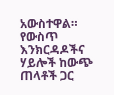አውስተዋል።
የውስጥ እንክርዳዶችና ሃይሎች ከውጭ ጠላቶች ጋር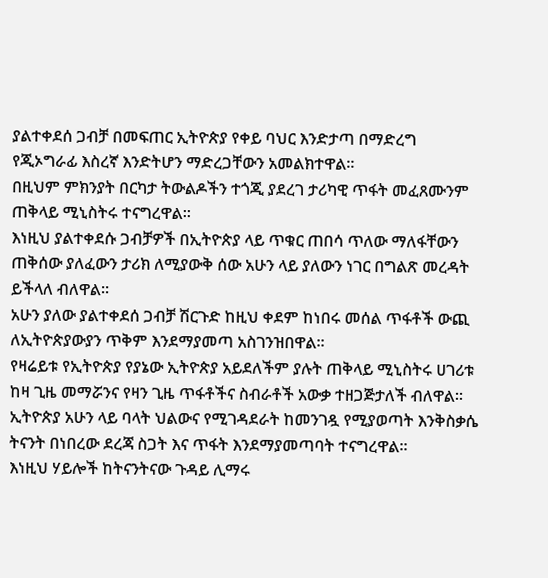ያልተቀደሰ ጋብቻ በመፍጠር ኢትዮጵያ የቀይ ባህር እንድታጣ በማድረግ የጂኦግራፊ እስረኛ እንድትሆን ማድረጋቸውን አመልክተዋል።
በዚህም ምክንያት በርካታ ትውልዶችን ተጎጂ ያደረገ ታሪካዊ ጥፋት መፈጸሙንም ጠቅላይ ሚኒስትሩ ተናግረዋል።
እነዚህ ያልተቀደሱ ጋብቻዎች በኢትዮጵያ ላይ ጥቁር ጠበሳ ጥለው ማለፋቸውን ጠቅሰው ያለፈውን ታሪክ ለሚያውቅ ሰው አሁን ላይ ያለውን ነገር በግልጽ መረዳት ይችላለ ብለዋል።
አሁን ያለው ያልተቀደሰ ጋብቻ ሽርጉድ ከዚህ ቀደም ከነበሩ መሰል ጥፋቶች ውጪ ለኢትዮጵያውያን ጥቅም እንደማያመጣ አስገንዝበዋል።
የዛሬይቱ የኢትዮጵያ የያኔው ኢትዮጵያ አይደለችም ያሉት ጠቅላይ ሚኒስትሩ ሀገሪቱ ከዛ ጊዜ መማሯንና የዛን ጊዜ ጥፋቶችና ስብራቶች አውቃ ተዘጋጅታለች ብለዋል።
ኢትዮጵያ አሁን ላይ ባላት ህልውና የሚገዳደራት ከመንገዷ የሚያወጣት እንቅስቃሴ ትናንት በነበረው ደረጃ ስጋት እና ጥፋት እንደማያመጣባት ተናግረዋል።
እነዚህ ሃይሎች ከትናንትናው ጉዳይ ሊማሩ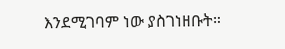እንደሚገባም ነው ያስገነዘቡት።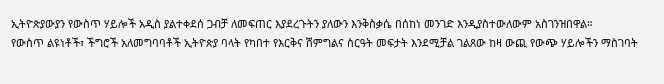ኢትዮጵያውያን የውስጥ ሃይሎች አዲስ ያልተቀደሰ ጋብቻ ለመፍጠር እያደረጉትን ያለውን እንቅስቃሴ በሰከነ መንገድ እንዲያስተውለውም አስገንዝበዋል።
የውስጥ ልዩነቶች፣ ችግሮች አለመግባባቶች ኢትዮጵያ ባላት የካበተ የእርቅና ሽምግልና ስርዓት መፍታት እንደሚቻል ገልጸው ከዛ ውጪ የውጭ ሃይሎችን ማስገባት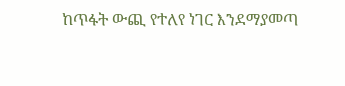ከጥፋት ውጪ የተለየ ነገር እንደማያመጣ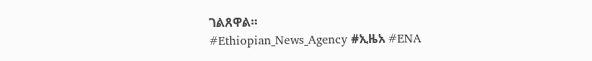ገልጸዋል።
#Ethiopian_News_Agency #ኢዜአ #ENA